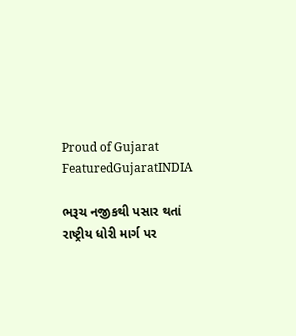Proud of Gujarat
FeaturedGujaratINDIA

ભરૂચ નજીકથી પસાર થતાં રાષ્ટ્રીય ધોરી માર્ગ પર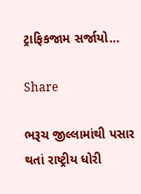ટ્રાફિકજામ સર્જાયો…

Share

ભરૂચ જીલ્લામાંથી પસાર થતાં રાષ્ટ્રીય ધોરી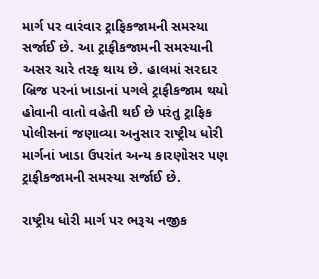માર્ગ પર વારંવાર ટ્રાફિકજામની સમસ્યા સર્જાઈ છે. આ ટ્રાફીકજામની સમસ્યાની અસર ચારે તરફ થાય છે. હાલમાં સરદાર બ્રિજ પરનાં ખાડાનાં પગલે ટ્રાફીકજામ થયો હોવાની વાતો વહેતી થઈ છે પરંતુ ટ્રાફિક પોલીસનાં જણાવ્યા અનુસાર રાષ્ટ્રીય ધોરી માર્ગનાં ખાડા ઉપરાંત અન્ય કારણોસર પણ ટ્રાફીકજામની સમસ્યા સર્જાઈ છે.

રાષ્ટ્રીય ધોરી માર્ગ પર ભરૂચ નજીક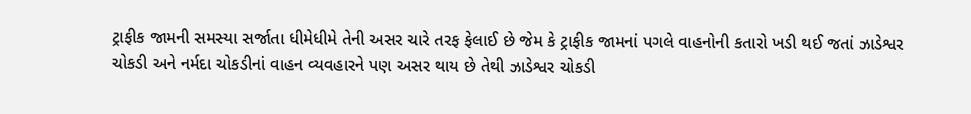ટ્રાફીક જામની સમસ્યા સર્જાતા ધીમેધીમે તેની અસર ચારે તરફ ફેલાઈ છે જેમ કે ટ્રાફીક જામનાં પગલે વાહનોની કતારો ખડી થઈ જતાં ઝાડેશ્વર ચોકડી અને નર્મદા ચોકડીનાં વાહન વ્યવહારને પણ અસર થાય છે તેથી ઝાડેશ્વર ચોકડી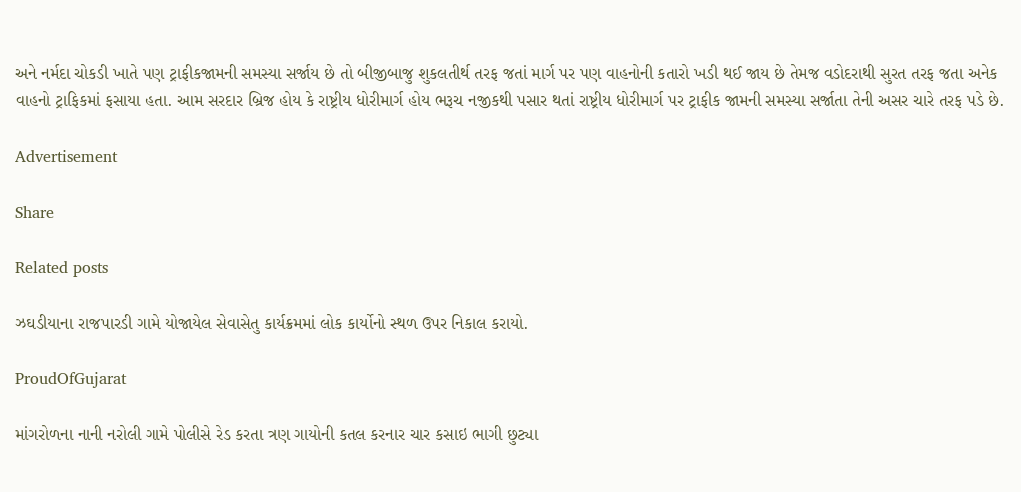અને નર્મદા ચોકડી ખાતે પણ ટ્રાફીકજામની સમસ્યા સર્જાય છે તો બીજીબાજુ શુકલતીર્થ તરફ જતાં માર્ગ પર પણ વાહનોની કતારો ખડી થઈ જાય છે તેમજ વડોદરાથી સુરત તરફ જતા અનેક વાહનો ટ્રાફિકમાં ફસાયા હતા. આમ સરદાર બ્રિજ હોય કે રાષ્ટ્રીય ધોરીમાર્ગ હોય ભરૂચ નજીકથી પસાર થતાં રાષ્ટ્રીય ધોરીમાર્ગ પર ટ્રાફીક જામની સમસ્યા સર્જાતા તેની અસર ચારે તરફ પડે છે.

Advertisement

Share

Related posts

ઝઘડીયાના રાજપારડી ગામે યોજાયેલ સેવાસેતુ કાર્યક્રમમાં લોક કાર્યોનો સ્થળ ઉપર નિકાલ કરાયો.

ProudOfGujarat

માંગરોળના નાની નરોલી ગામે પોલીસે રેડ કરતા ત્રણ ગાયોની કતલ કરનાર ચાર કસાઇ ભાગી છુટ્યા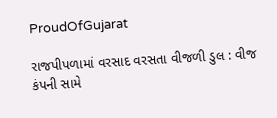ProudOfGujarat

રાજપીપળામાં વરસાદ વરસતા વીજળી ડુલ : વીજ કંપની સામે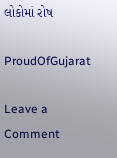લોકોમાં રોષ

ProudOfGujarat

Leave a Comment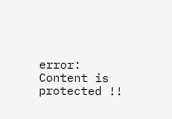error: Content is protected !!